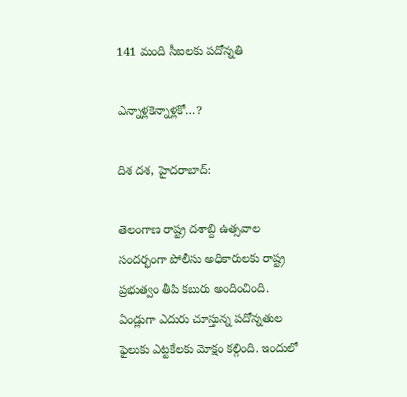141 మంది సీఐలకు పదోన్నతి

ఎన్నాళ్లకెన్నాళ్లకో…?

దిశ దశ, హైదరాబాద్:

తెలంగాణ రాష్ట్ర దశాబ్ది ఉత్సవాల సందర్భంగా పోలీసు అధికారులకు రాష్ట్ర ప్రభుత్వం తీపి కబురు అందించింది. ఏండ్లుగా ఎదురు చూస్తున్న పదోన్నతుల ఫైలుకు ఎట్టకేలకు మోక్షం కల్గింది. ఇందులో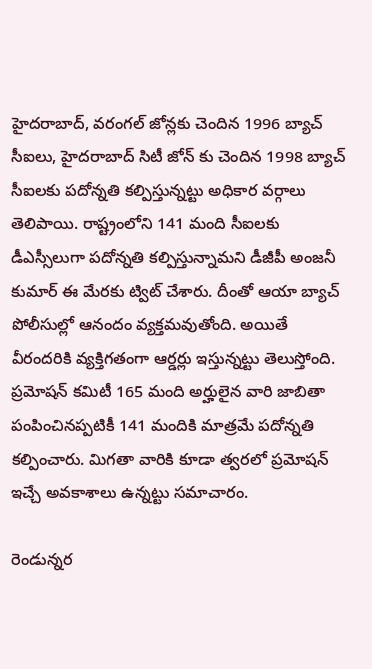హైదరాబాద్, వరంగల్ జోన్లకు చెందిన 1996 బ్యాచ్ సీఐలు, హైదరాబాద్ సిటీ జోన్ కు చెందిన 1998 బ్యాచ్ సీఐలకు పదోన్నతి కల్పిస్తున్నట్టు అధికార వర్గాలు తెలిపాయి. రాష్ట్రంలోని 141 మంది సీఐలకు డీఎస్సీలుగా పదోన్నతి కల్పిస్తున్నామని డీజీపీ అంజనీ కుమార్ ఈ మేరకు ట్విట్ చేశారు. దీంతో ఆయా బ్యాచ్ పోలీసుల్లో ఆనందం వ్యక్తమవుతోంది. అయితే వీరందరికి వ్యక్తిగతంగా ఆర్డర్లు ఇస్తున్నట్టు తెలుస్తోంది. ప్రమోషన్ కమిటీ 165 మంది అర్హులైన వారి జాబితా పంపించినప్పటికీ 141 మందికి మాత్రమే పదోన్నతి కల్పించారు. మిగతా వారికి కూడా త్వరలో ప్రమోషన్ ఇచ్చే అవకాశాలు ఉన్నట్టు సమాచారం.

రెండున్నర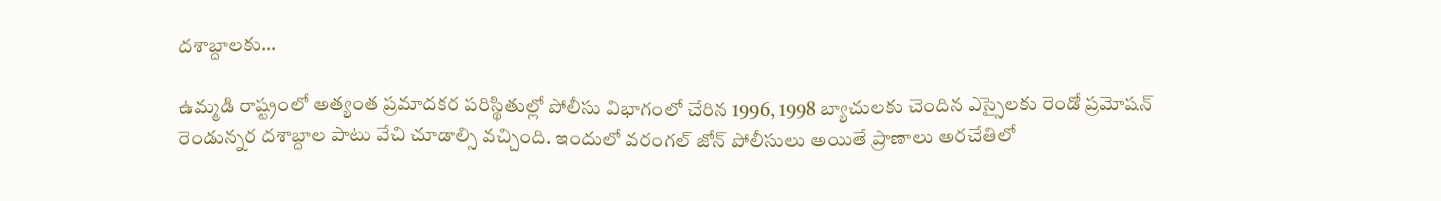దశాబ్దాలకు…

ఉమ్మడి రాష్ట్రంలో అత్యంత ప్రమాదకర పరిస్థితుల్లో పోలీసు విభాగంలో చేరిన 1996, 1998 బ్యాచులకు చెందిన ఎస్సైలకు రెండో ప్రమోషన్ రెండున్నర దశాబ్దాల పాటు వేచి చూడాల్సి వచ్చింది. ఇందులో వరంగల్ జోన్ పోలీసులు అయితే ప్రాణాలు అరచేతిలో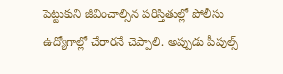పెట్టుకుని జీవించాల్సిన పరిస్తితుల్లో పోలీసు ఉద్యోగాల్లో చేరారనే చెప్పాలి. అప్పుడు పీపుల్స్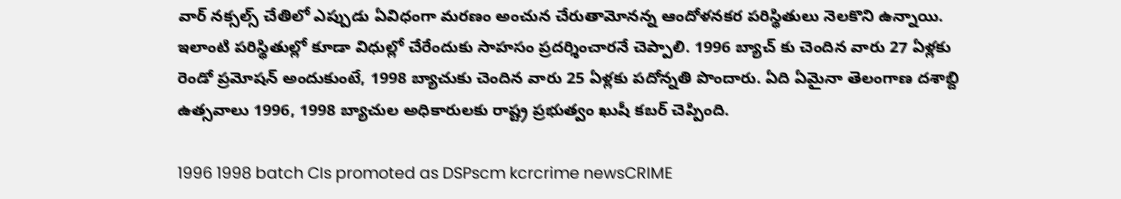వార్ నక్సల్స్ చేతిలో ఎప్పుడు ఏవిధంగా మరణం అంచున చేరుతామోనన్న ఆందోళనకర పరిస్థితులు నెలకొని ఉన్నాయి. ఇలాంటి పరిస్థితుల్లో కూడా విధుల్లో చేరేందుకు సాహసం ప్రదర్శించారనే చెప్పాలి. 1996 బ్యాచ్ కు చెందిన వారు 27 ఏళ్లకు రెండో ప్రమోషన్ అందుకుంటే, 1998 బ్యాచుకు చెందిన వారు 25 ఏళ్లకు పదోన్నతి పొందారు. ఏది ఏమైనా తెలంగాణ దశాబ్ది ఉత్సవాలు 1996, 1998 బ్యాచుల అధికారులకు రాష్ట్ర ప్రభుత్వం ఖుషీ కబర్ చెప్పింది.

1996 1998 batch CIs promoted as DSPscm kcrcrime newsCRIME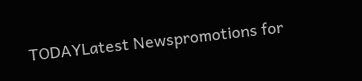TODAYLatest Newspromotions for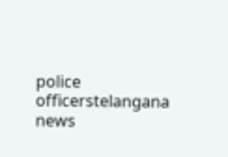police officerstelangana news